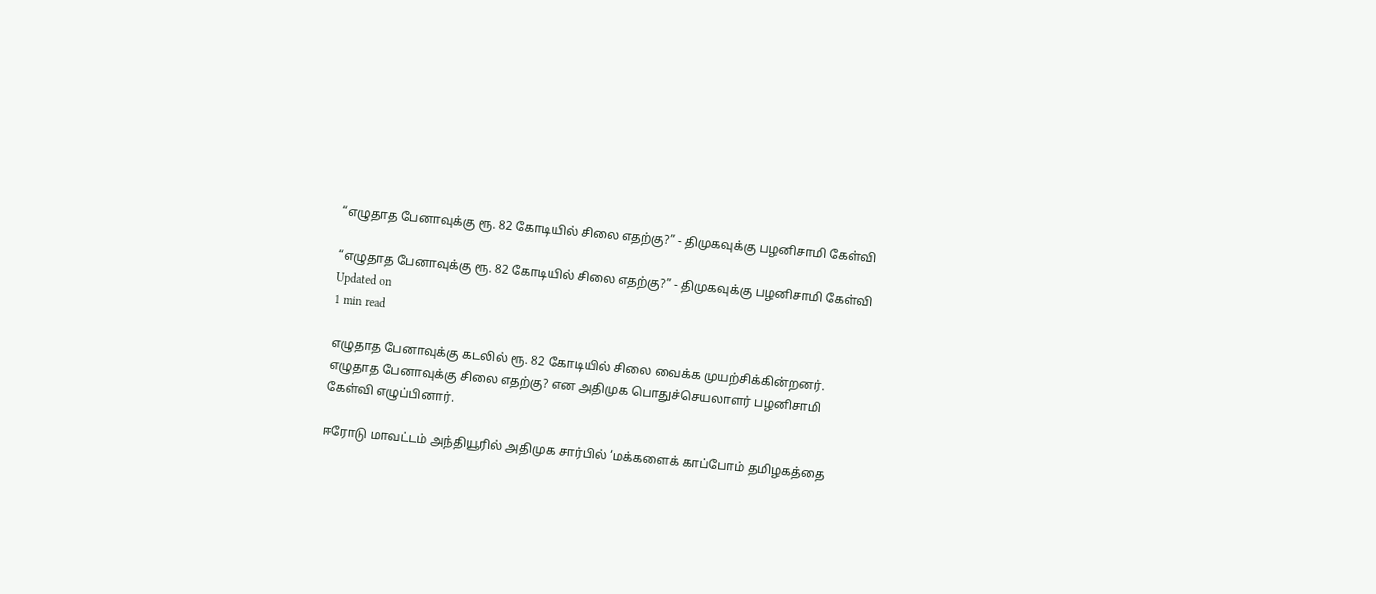“எழுதாத பேனாவுக்கு ரூ. 82 கோடியில் சிலை எதற்கு?” - திமுகவுக்கு பழனிசாமி கேள்வி

“எழுதாத பேனாவுக்கு ரூ. 82 கோடியில் சிலை எதற்கு?” - திமுகவுக்கு பழனிசாமி கேள்வி
Updated on
1 min read

எழுதாத பேனாவுக்கு கடலில் ரூ. 82 கோடியில் சிலை வைக்க முயற்சிக்கின்றனர். எழுதாத பேனாவுக்கு சிலை எதற்கு? என அதிமுக பொதுச்செயலாளர் பழனிசாமி கேள்வி எழுப்பினார்.

ஈரோடு மாவட்டம் அந்தியூரில் அதிமுக சார்பில் ‘மக்களைக் காப்போம் தமிழகத்தை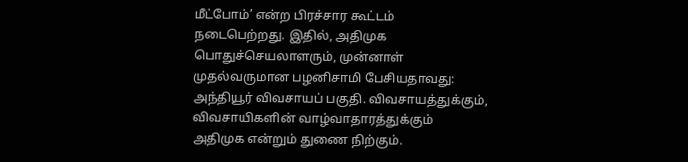மீட்போம்’ என்ற பிரச்சார கூட்டம் நடைபெற்றது. இதில், அதிமுக பொதுச்செயலாளரும், முன்னாள் முதல்வருமான பழனிசாமி பேசியதாவது: அந்தியூர் விவசாயப் பகுதி. விவசாயத்துக்கும், விவசாயிகளின் வாழ்வாதாரத்துக்கும் அதிமுக என்றும் துணை நிற்கும்.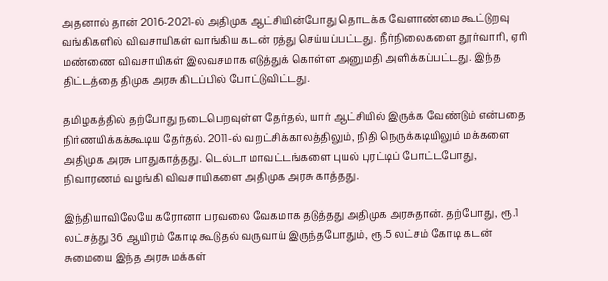அதனால் தான் 2016-2021-ல் அதிமுக ஆட்சியின்போது தொடக்க வேளாண்மை கூட்டுறவு வங்கிகளில் விவசாயிகள் வாங்கிய கடன் ரத்து செய்யப்பட்டது. நீர்நிலைகளை தூர்வாரி, ஏரி மண்ணை விவசாயிகள் இலவசமாக எடுத்துக் கொள்ள அனுமதி அளிக்கப்பட்டது. இந்த திட்டத்தை திமுக அரசு கிடப்பில் போட்டுவிட்டது.

தமிழகத்தில் தற்போது நடைபெறவுள்ள தேர்தல், யார் ஆட்சியில் இருக்க வேண்டும் என்பதை நிர்ணயிக்கக்கூடிய தேர்தல். 2011-ல் வறட்சிக்காலத்திலும், நிதி நெருக்கடியிலும் மக்களை அதிமுக அரசு பாதுகாத்தது. டெல்டா மாவட்டங்களை புயல் புரட்டிப் போட்டபோது, நிவாரணம் வழங்கி விவசாயிகளை அதிமுக அரசு காத்தது.

இந்தியாவிலேயே கரோனா பரவலை வேகமாக தடுத்தது அதிமுக அரசுதான். தற்போது, ரூ.1 லட்சத்து 36 ஆயிரம் கோடி கூடுதல் வருவாய் இருந்தபோதும், ரூ.5 லட்சம் கோடி கடன் சுமையை இந்த அரசு மக்கள்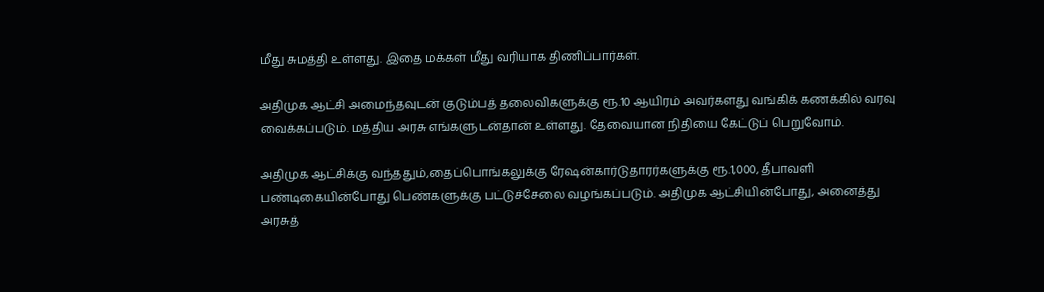மீது சுமத்தி உள்ளது. இதை மக்கள் மீது வரியாக திணிப்பார்கள்.

அதிமுக ஆட்சி அமைந்தவுடன் குடும்பத் தலைவிகளுக்கு ரூ.10 ஆயிரம் அவர்களது வங்கிக் கணக்கில் வரவு வைக்கப்படும். மத்திய அரசு எங்களுடன்தான் உள்ளது. தேவையான நிதியை கேட்டுப் பெறுவோம்.

அதிமுக ஆட்சிக்கு வந்ததும்,தைப்பொங்கலுக்கு ரேஷன்கார்டுதாரர்களுக்கு ரூ.1,000, தீபாவளி பண்டிகையின்போது பெண்களுக்கு பட்டுச்சேலை வழங்கப்படும். அதிமுக ஆட்சியின்போது, அனைத்து அரசுத்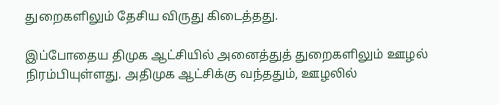துறைகளிலும் தேசிய விருது கிடைத்தது.

இப்போதைய திமுக ஆட்சியில் அனைத்துத் துறைகளிலும் ஊழல் நிரம்பியுள்ளது. அதிமுக ஆட்சிக்கு வந்ததும், ஊழலில்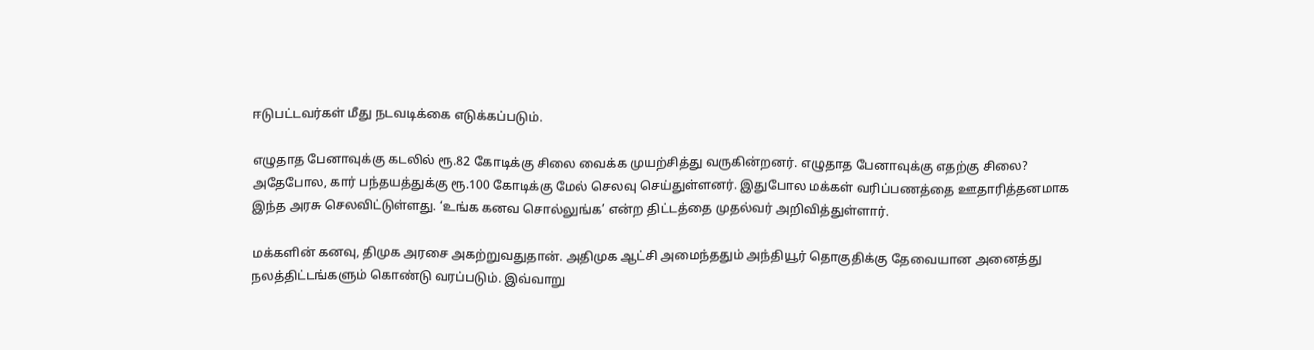ஈடுபட்டவர்கள் மீது நடவடிக்கை எடுக்கப்படும்.

எழுதாத பேனாவுக்கு கடலில் ரூ.82 கோடிக்கு சிலை வைக்க முயற்சித்து வருகின்றனர். எழுதாத பேனாவுக்கு எதற்கு சிலை? அதேபோல, கார் பந்தயத்துக்கு ரூ.100 கோடிக்கு மேல் செலவு செய்துள்ளனர். இதுபோல மக்கள் வரிப்பணத்தை ஊதாரித்தனமாக இந்த அரசு செலவிட்டுள்ளது. ‘உங்க கனவ சொல்லுங்க’ என்ற திட்டத்தை முதல்வர் அறிவித்துள்ளார்.

மக்களின் கனவு, திமுக அரசை அகற்றுவதுதான். அதிமுக ஆட்சி அமைந்ததும் அந்தியூர் தொகுதிக்கு தேவையான அனைத்து நலத்திட்டங்களும் கொண்டு வரப்படும். இவ்வாறு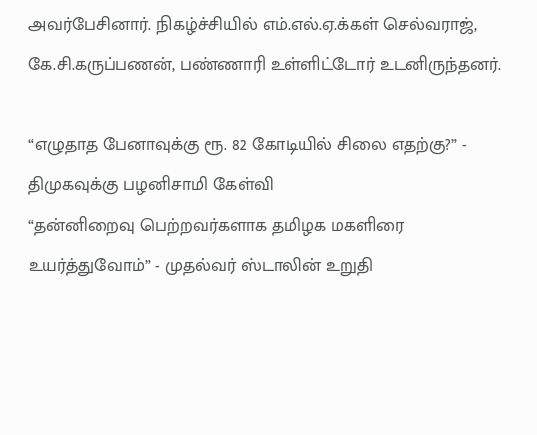அவர்பேசினார். நிகழ்ச்சியில் எம்.எல்.ஏ.க்கள் செல்வராஜ், கே.சி.கருப்பணன், பண்ணாரி உள்ளிட்டோர் உடனிருந்தனர்.

“எழுதாத பேனாவுக்கு ரூ. 82 கோடியில் சிலை எதற்கு?” - திமுகவுக்கு பழனிசாமி கேள்வி
“தன்னிறைவு பெற்றவர்களாக தமிழக மகளிரை உயர்த்துவோம்” - முதல்வர் ஸ்டாலின் உறுதி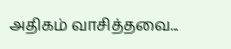அதிகம் வாசித்தவை...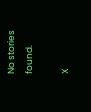No stories found.

X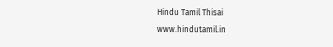Hindu Tamil Thisai
www.hindutamil.in